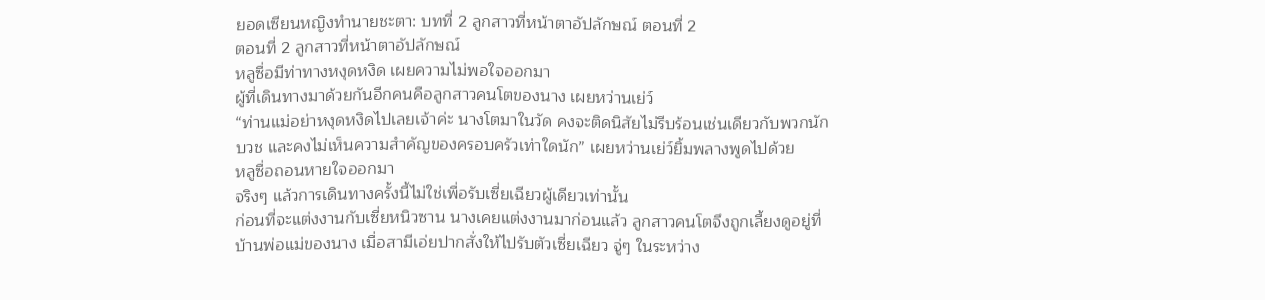ยอดเซียนหญิงทำนายชะตา: บทที่ 2 ลูกสาวที่หน้าตาอัปลักษณ์ ตอนที่ 2
ตอนที่ 2 ลูกสาวที่หน้าตาอัปลักษณ์
หลูซื่อมีท่าทางหงุดหงิด เผยความไม่พอใจออกมา
ผู้ที่เดินทางมาด้วยกันอีกคนคือลูกสาวคนโตของนาง เผยหว่านเย่ว์
“ท่านแม่อย่าหงุดหงิดไปเลยเจ้าค่ะ นางโตมาในวัด คงจะติดนิสัยไม่รีบร้อนเช่นเดียวกับพวกนักบวช และคงไม่เห็นความสำคัญของครอบครัวเท่าใดนัก” เผยหว่านเย่ว์ยิ้มพลางพูดไปด้วย
หลูซื่อถอนหายใจออกมา
จริงๆ แล้วการเดินทางครั้งนี้ไม่ใช่เพื่อรับเซี่ยเฉียวผู้เดียวเท่านั้น
ก่อนที่จะแต่งงานกับเซี่ยหนิวซาน นางเคยแต่งงานมาก่อนแล้ว ลูกสาวคนโตจึงถูกเลี้ยงดูอยู่ที่บ้านพ่อแม่ของนาง เมื่อสามีเอ่ยปากสั่งให้ไปรับตัวเซี่ยเฉียว จู่ๆ ในระหว่าง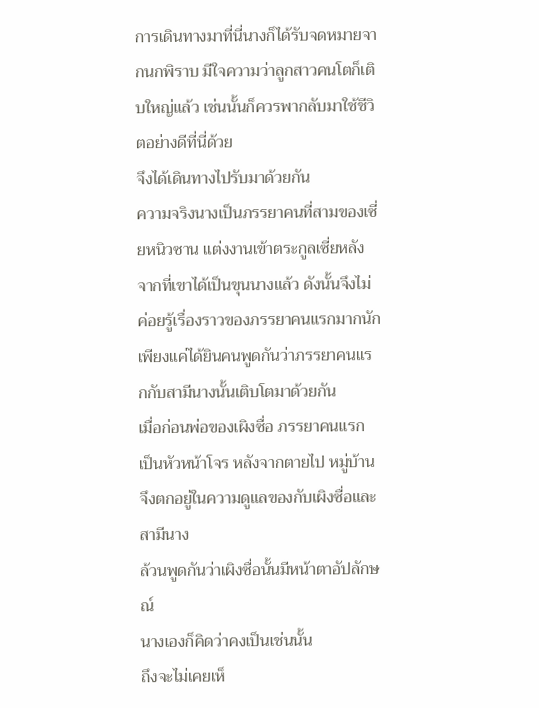การเดินทางมาที่นี่นางก็ได้รับจดหมายจากนกพิราบ มีใจความว่าลูกสาวคนโตก็เติบใหญ่แล้ว เช่นนั้นก็ควรพากลับมาใช้ชีวิตอย่างดีที่นี่ด้วย
จึงได้เดินทางไปรับมาด้วยกัน
ความจริงนางเป็นภรรยาคนที่สามของเซี่ยหนิวซาน แต่งงานเข้าตระกูลเซี่ยหลังจากที่เขาได้เป็นขุนนางแล้ว ดังนั้นจึงไม่ค่อยรู้เรื่องราวของภรรยาคนแรกมากนัก
เพียงแค่ได้ยินคนพูดกันว่าภรรยาคนแรกกับสามีนางนั้นเติบโตมาด้วยกัน
เมื่อก่อนพ่อของเผิงซื่อ ภรรยาคนแรก เป็นหัวหน้าโจร หลังจากตายไป หมู่บ้านจึงตกอยู่ในความดูแลของกับเผิงซื่อและสามีนาง
ล้วนพูดกันว่าเผิงซื่อนั้นมีหน้าตาอัปลักษณ์
นางเองก็คิดว่าคงเป็นเช่นนั้น
ถึงจะไม่เคยเห็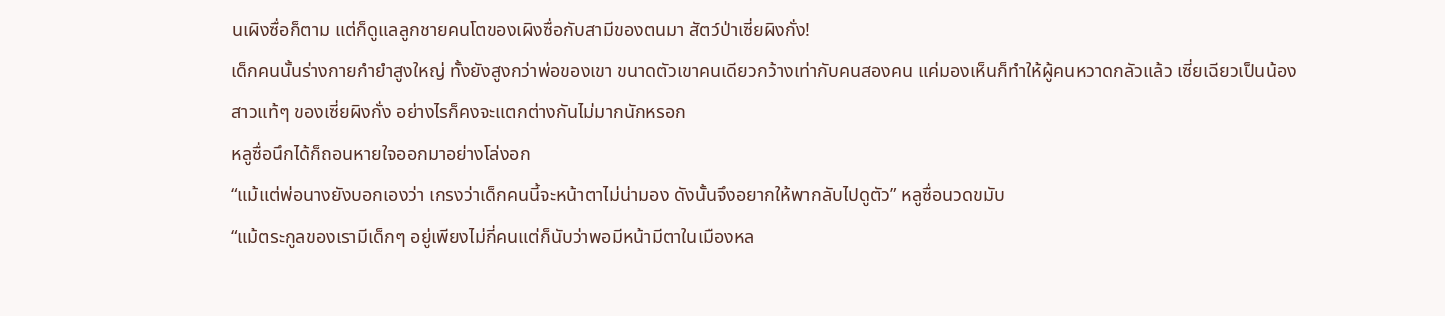นเผิงซื่อก็ตาม แต่ก็ดูแลลูกชายคนโตของเผิงซื่อกับสามีของตนมา สัตว์ป่าเซี่ยผิงกั่ง!
เด็กคนนั้นร่างกายกำยำสูงใหญ่ ทั้งยังสูงกว่าพ่อของเขา ขนาดตัวเขาคนเดียวกว้างเท่ากับคนสองคน แค่มองเห็นก็ทำให้ผู้คนหวาดกลัวแล้ว เซี่ยเฉียวเป็นน้องสาวแท้ๆ ของเซี่ยผิงกั่ง อย่างไรก็คงจะแตกต่างกันไม่มากนักหรอก
หลูซื่อนึกได้ก็ถอนหายใจออกมาอย่างโล่งอก
“แม้แต่พ่อนางยังบอกเองว่า เกรงว่าเด็กคนนี้จะหน้าตาไม่น่ามอง ดังนั้นจึงอยากให้พากลับไปดูตัว” หลูซื่อนวดขมับ
“แม้ตระกูลของเรามีเด็กๆ อยู่เพียงไม่กี่คนแต่ก็นับว่าพอมีหน้ามีตาในเมืองหล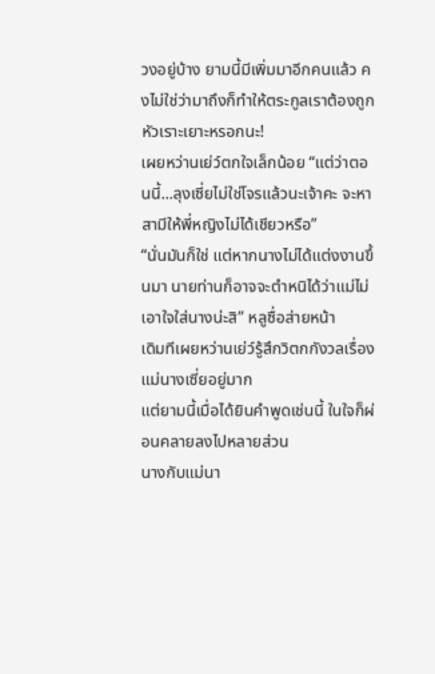วงอยู่บ้าง ยามนี้มีเพิ่มมาอีกคนแล้ว คงไม่ใช่ว่ามาถึงก็ทำให้ตระกูลเราต้องถูกหัวเราะเยาะหรอกนะ!
เผยหว่านเย่ว์ตกใจเล็กน้อย “แต่ว่าตอนนี้...ลุงเซี่ยไม่ใช่โจรแล้วนะเจ้าคะ จะหาสามีให้พี่หญิงไม่ได้เชียวหรือ”
“นั่นมันก็ใช่ แต่หากนางไม่ได้แต่งงานขึ้นมา นายท่านก็อาจจะตำหนิได้ว่าแม่ไม่เอาใจใส่นางน่ะสิ” หลูซื่อส่ายหน้า
เดิมทีเผยหว่านเย่ว์รู้สึกวิตกกังวลเรื่องแม่นางเซี่ยอยู่มาก
แต่ยามนี้เมื่อได้ยินคำพูดเช่นนี้ ในใจก็ผ่อนคลายลงไปหลายส่วน
นางกับแม่นา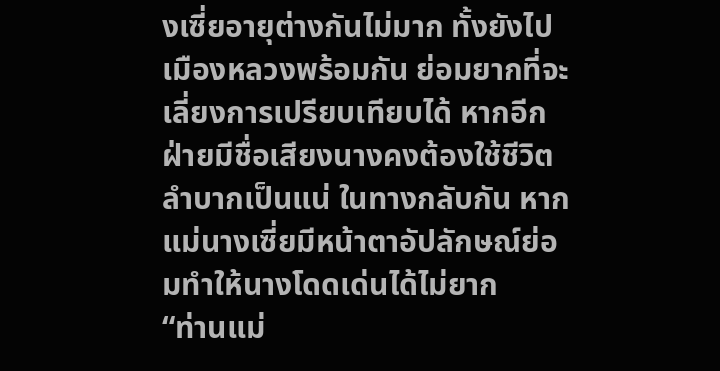งเซี่ยอายุต่างกันไม่มาก ทั้งยังไปเมืองหลวงพร้อมกัน ย่อมยากที่จะเลี่ยงการเปรียบเทียบได้ หากอีกฝ่ายมีชื่อเสียงนางคงต้องใช้ชีวิตลำบากเป็นแน่ ในทางกลับกัน หากแม่นางเซี่ยมีหน้าตาอัปลักษณ์ย่อมทำให้นางโดดเด่นได้ไม่ยาก
“ท่านแม่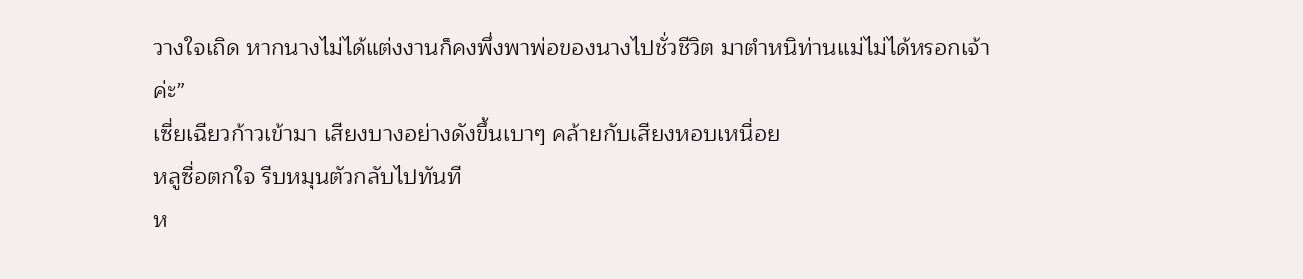วางใจเถิด หากนางไม่ได้แต่งงานก็คงพึ่งพาพ่อของนางไปชั่วชีวิต มาตำหนิท่านแม่ไม่ได้หรอกเจ้าค่ะ”
เซี่ยเฉียวก้าวเข้ามา เสียงบางอย่างดังขึ้นเบาๆ คล้ายกับเสียงหอบเหนื่อย
หลูซื่อตกใจ รีบหมุนตัวกลับไปทันที
ห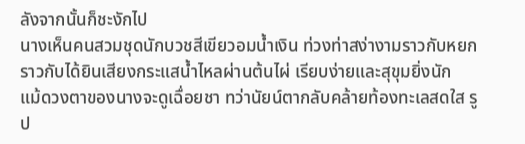ลังจากนั้นก็ชะงักไป
นางเห็นคนสวมชุดนักบวชสีเขียวอมน้ำเงิน ท่วงท่าสง่างามราวกับหยก ราวกับได้ยินเสียงกระแสน้ำไหลผ่านต้นไผ่ เรียบง่ายและสุขุมยิ่งนัก
แม้ดวงตาของนางจะดูเฉื่อยชา ทว่านัยน์ตากลับคล้ายท้องทะเลสดใส รูป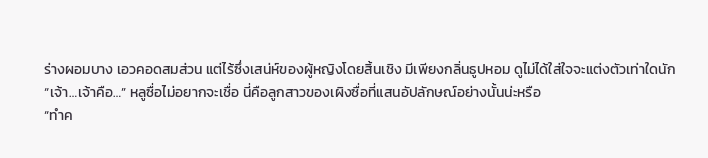ร่างผอมบาง เอวคอดสมส่วน แต่ไร้ซึ่งเสน่ห์ของผู้หญิงโดยสิ้นเชิง มีเพียงกลิ่นธูปหอม ดูไม่ได้ใส่ใจจะแต่งตัวเท่าใดนัก
“เจ้า…เจ้าคือ…” หลูซื่อไม่อยากจะเชื่อ นี่คือลูกสาวของเผิงซื่อที่แสนอัปลักษณ์อย่างนั้นน่ะหรือ
“ทำค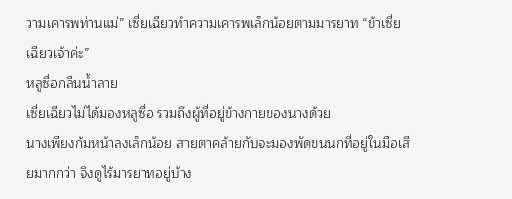วามเคารพท่านแม่” เซี่ยเฉียวทำความเคารพเล็กน้อยตามมารยาท “ข้าเซี่ยเฉียวเจ้าค่ะ”
หลูซื่อกลืนน้ำลาย
เซี่ยเฉียวไม่ได้มองหลูซื่อ รวมถึงผู้ที่อยู่ข้างกายของนางด้วย
นางเพียงก้มหน้าลงเล็กน้อย สายตาคล้ายกับจะมองพัดขนนกที่อยู่ในมือเสียมากกว่า จึงดูไร้มารยาทอยู่บ้าง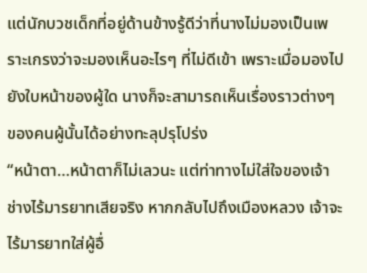แต่นักบวชเด็กที่อยู่ด้านข้างรู้ดีว่าที่นางไม่มองเป็นเพราะเกรงว่าจะมองเห็นอะไรๆ ที่ไม่ดีเข้า เพราะเมื่อมองไปยังใบหน้าของผู้ใด นางก็จะสามารถเห็นเรื่องราวต่างๆ ของคนผู้นั้นได้อย่างทะลุปรุโปร่ง
“หน้าตา…หน้าตาก็ไม่เลวนะ แต่ท่าทางไม่ใส่ใจของเจ้าช่างไร้มารยาทเสียจริง หากกลับไปถึงเมืองหลวง เจ้าจะไร้มารยาทใส่ผู้อื่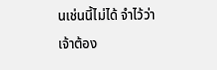นเช่นนี้ไม่ได้ จำไว้ว่าเจ้าต้อง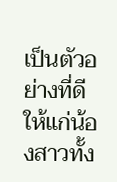เป็นตัวอย่างที่ดีให้แก่น้องสาวทั้ง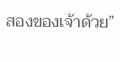สองของเจ้าด้วย”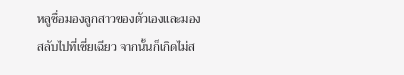หลูซื่อมองลูกสาวของตัวเองและมองสลับไปที่เซี่ยเฉียว จากนั้นก็เกิดไม่ส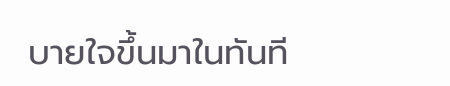บายใจขึ้นมาในทันที